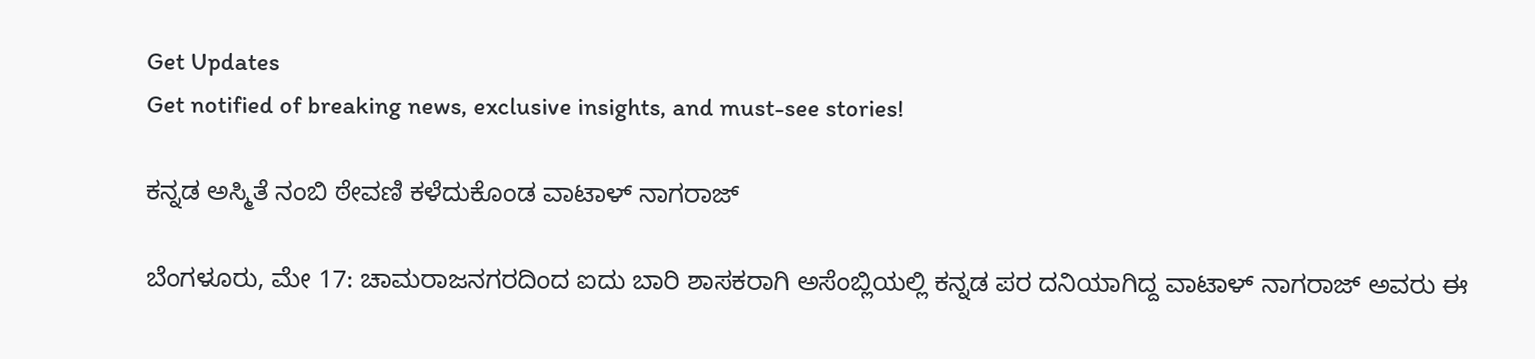Get Updates
Get notified of breaking news, exclusive insights, and must-see stories!

ಕನ್ನಡ ಅಸ್ಮಿತೆ ನಂಬಿ ಠೇವಣಿ ಕಳೆದುಕೊಂಡ ವಾಟಾಳ್ ನಾಗರಾಜ್

ಬೆಂಗಳೂರು, ಮೇ 17: ಚಾಮರಾಜನಗರದಿಂದ ಐದು ಬಾರಿ ಶಾಸಕರಾಗಿ ಅಸೆಂಬ್ಲಿಯಲ್ಲಿ ಕನ್ನಡ ಪರ ದನಿಯಾಗಿದ್ದ ವಾಟಾಳ್ ನಾಗರಾಜ್ ಅವರು ಈ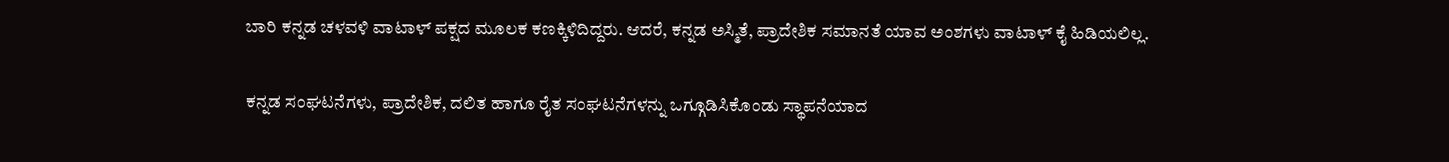ಬಾರಿ ಕನ್ನಡ ಚಳವಳಿ ವಾಟಾಳ್ ಪಕ್ಷದ ಮೂಲಕ ಕಣಕ್ಕಿಳಿದಿದ್ದರು. ಆದರೆ, ಕನ್ನಡ ಅಸ್ಮಿತೆ, ಪ್ರಾದೇಶಿಕ ಸಮಾನತೆ ಯಾವ ಅಂಶಗಳು ವಾಟಾಳ್ ಕೈ ಹಿಡಿಯಲಿಲ್ಲ.

ಕನ್ನಡ ಸಂಘಟನೆಗಳು, ಪ್ರಾದೇಶಿಕ, ದಲಿತ ಹಾಗೂ ರೈತ ಸಂಘಟನೆಗಳನ್ನು ಒಗ್ಗೂಡಿಸಿಕೊಂಡು ಸ್ಥಾಪನೆಯಾದ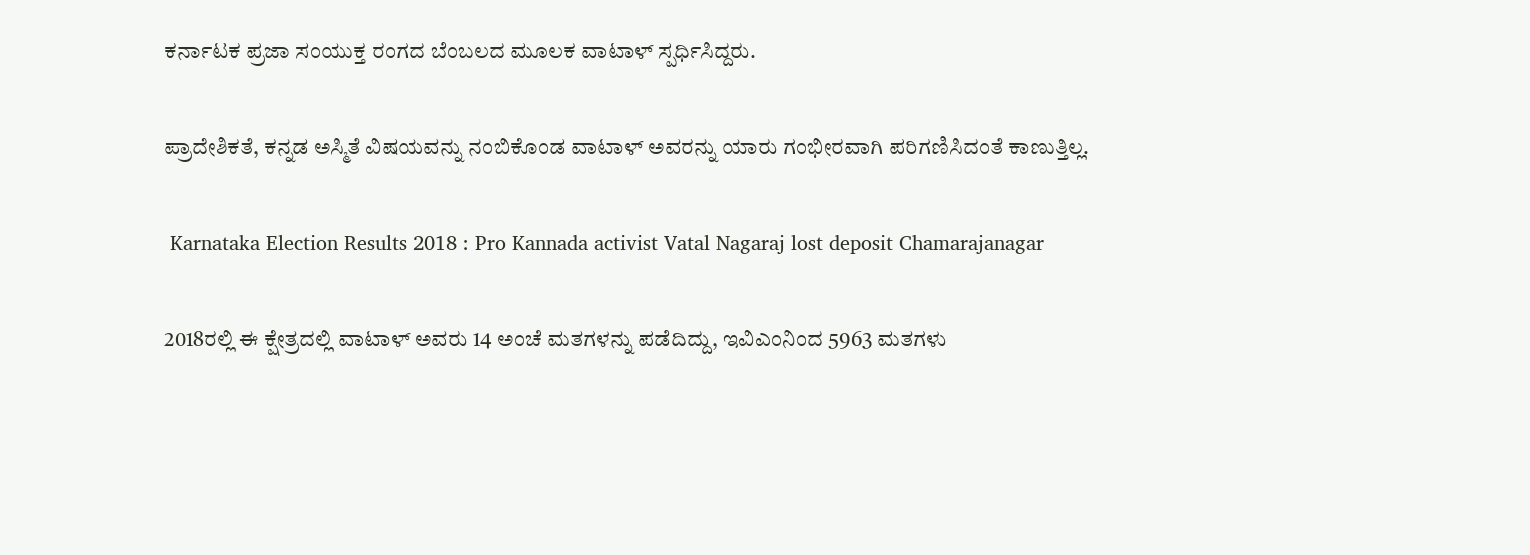ಕರ್ನಾಟಕ ಪ್ರಜಾ ಸಂಯುಕ್ತ ರಂಗದ ಬೆಂಬಲದ ಮೂಲಕ ವಾಟಾಳ್ ಸ್ಪರ್ಧಿಸಿದ್ದರು.

ಪ್ರಾದೇಶಿಕತೆ, ಕನ್ನಡ ಅಸ್ಮಿತೆ ವಿಷಯವನ್ನು ನಂಬಿಕೊಂಡ ವಾಟಾಳ್ ಅವರನ್ನು ಯಾರು ಗಂಭೀರವಾಗಿ ಪರಿಗಣಿಸಿದಂತೆ ಕಾಣುತ್ತಿಲ್ಲ.

 Karnataka Election Results 2018 : Pro Kannada activist Vatal Nagaraj lost deposit Chamarajanagar

2018ರಲ್ಲಿ ಈ ಕ್ಷೇತ್ರದಲ್ಲಿ ವಾಟಾಳ್ ಅವರು 14 ಅಂಚೆ ಮತಗಳನ್ನು ಪಡೆದಿದ್ದು, ಇವಿಎಂನಿಂದ 5963 ಮತಗಳು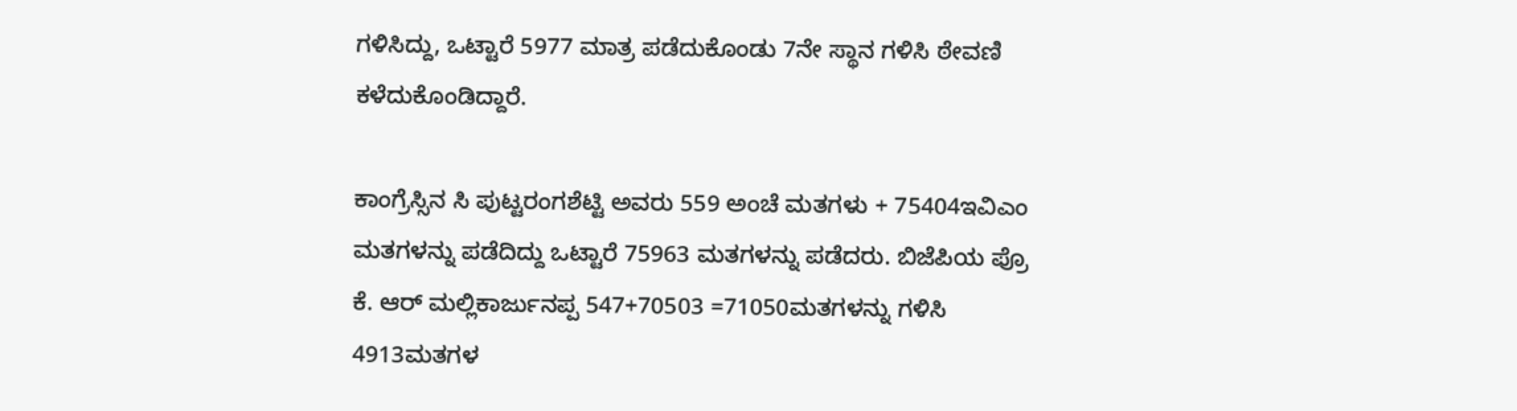ಗಳಿಸಿದ್ದು, ಒಟ್ಟಾರೆ 5977 ಮಾತ್ರ ಪಡೆದುಕೊಂಡು 7ನೇ ಸ್ಥಾನ ಗಳಿಸಿ ಠೇವಣಿ ಕಳೆದುಕೊಂಡಿದ್ದಾರೆ.

ಕಾಂಗ್ರೆಸ್ಸಿನ ಸಿ ಪುಟ್ಟರಂಗಶೆಟ್ಟಿ ಅವರು 559 ಅಂಚೆ ಮತಗಳು + 75404ಇವಿಎಂ ಮತಗಳನ್ನು ಪಡೆದಿದ್ದು ಒಟ್ಟಾರೆ 75963 ಮತಗಳನ್ನು ಪಡೆದರು. ಬಿಜೆಪಿಯ ಪ್ರೊ ಕೆ. ಆರ್ ಮಲ್ಲಿಕಾರ್ಜುನಪ್ಪ 547+70503 =71050ಮತಗಳನ್ನು ಗಳಿಸಿ 4913ಮತಗಳ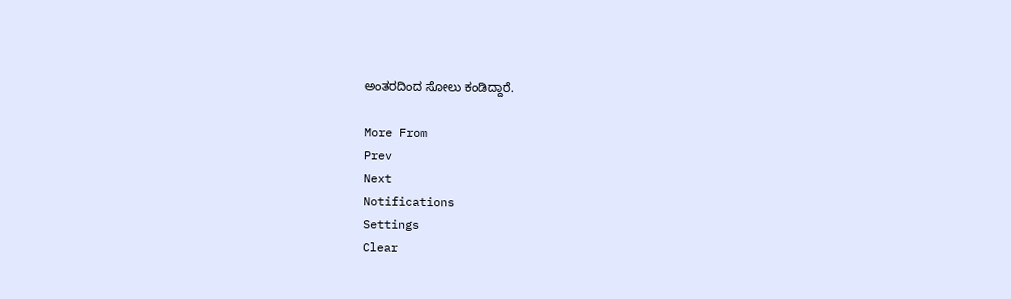ಅಂತರದಿಂದ ಸೋಲು ಕಂಡಿದ್ದಾರೆ.

More From
Prev
Next
Notifications
Settings
Clear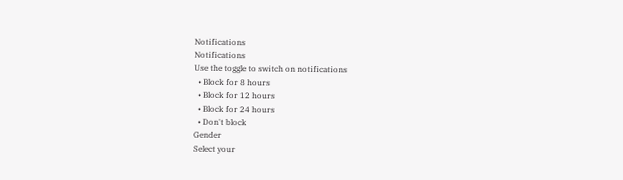Notifications
Notifications
Use the toggle to switch on notifications
  • Block for 8 hours
  • Block for 12 hours
  • Block for 24 hours
  • Don't block
Gender
Select your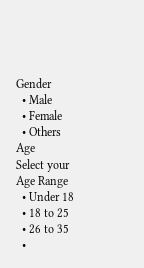Gender
  • Male
  • Female
  • Others
Age
Select your Age Range
  • Under 18
  • 18 to 25
  • 26 to 35
  •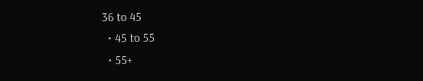36 to 45
  • 45 to 55
  • 55+